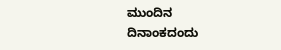ಮುಂದಿನ ದಿನಾಂಕದಂದು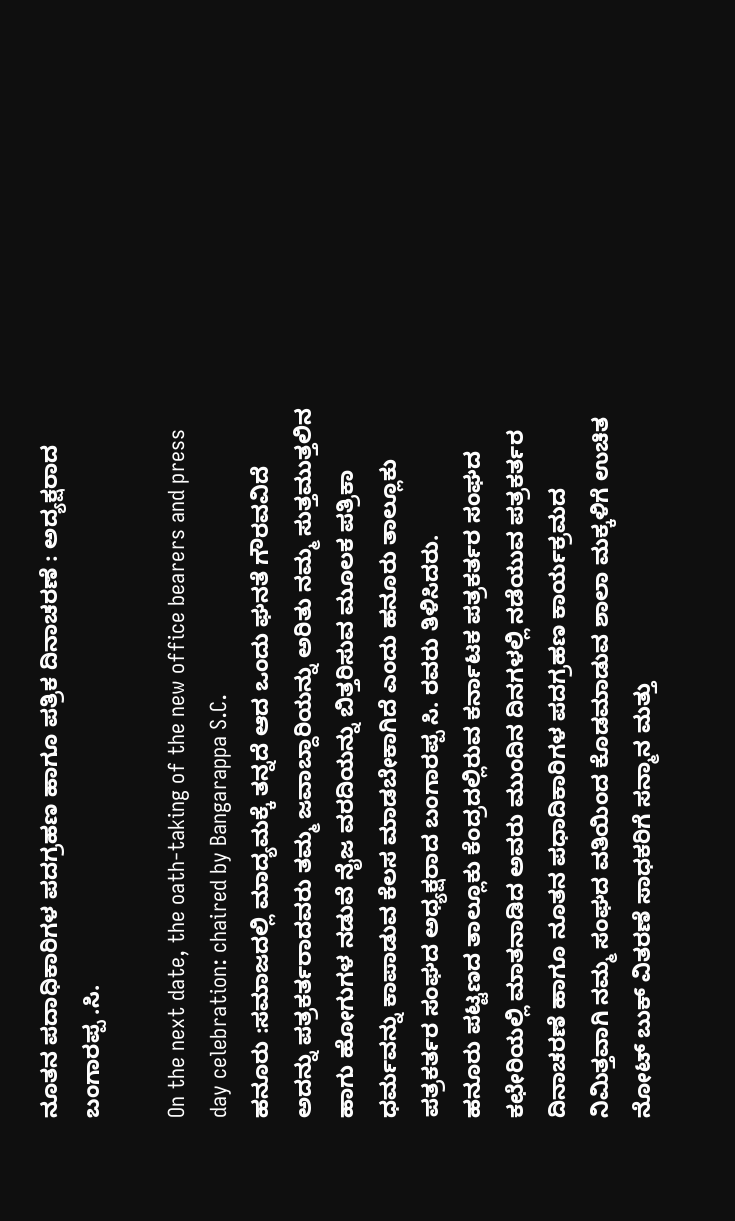ನೂತನ ಪದಾಧಿಕಾರಿಗಳ ಪದಗ್ರಹಣ ಹಾಗೂ ಪತ್ರಿಕ ದಿನಾಚರಣೆ : ಅದ್ಯಕ್ಷರಾದ ಬಂಗಾರಪ್ಪ .ಸಿ.

On the next date, the oath-taking of the new office bearers and press day celebration: chaired by Bangarappa S.C.
ಹನೂರು :ಸಮಾಜದಲ್ಲಿ ಮಾದ್ಯಮಕ್ಕೆ ತನ್ನದೆ ಆದ ಒಂದು ಘನತೆ ಗೌರವವಿದೆ ಅದನ್ನು ಪತ್ರಕರ್ತರಾದವರು ತಮ್ಮ ಜವಾಬ್ದಾರಿಯನ್ನು ಅರಿತು ನಮ್ಮ ಸುತ್ತಮುತ್ತಲಿನ ಹಾಗು ಹೋಗುಗಳ ನಡುವೆ ನೈಜ ವರದಿಯನ್ನು ಬಿತ್ತರಿಸುವ ಮೂಲಕ ಪತ್ರಿಕಾ ಧರ್ಮವನ್ನು ಕಾಪಾಡುವ ಕೆಲಸ ಮಾಡಬೇಕಾಗಿದೆ ಎಂದು ಹನೂರು ತಾಲ್ಲೂಕು ಪತ್ರಕರ್ತರ ಸಂಘದ ಅಧ್ಯಕ್ಷರಾದ ಬಂಗಾರಪ್ಪ ಸಿ. ರವರು ತಿಳಿಸಿದರು.
ಹನೂರು ಪಟ್ಟಣದ ತಾಲ್ಲೂಕು ಕೆಂದ್ರದಲ್ಲಿರುವ ಕರ್ನಾಟಕ ಪತ್ರಕರ್ತರ ಸಂಘದ ಕಛೇರಿಯಲ್ಲಿ ಮಾತನಾಡಿದ ಅವರು ಮುಂದಿನ ದಿನಗಳಲ್ಲಿ ನಡೆಯುವ ಪತ್ರಕರ್ತರ ದಿನಾಚರಣೆ ಹಾಗೂ ನೂತನ ಪಧಾದಿಕಾರಿಗಳ ಪದಗ್ರಹಣ ಕಾರ್ಯಕ್ರಮದ ನಿಮಿತ್ತವಾಗಿ ನಮ್ಮ ಸಂಘದ ವತಿಯಿಂದ ಕೊಡಮಾಡುವ ಶಾಲಾ ಮಕ್ಕಳಿಗೆ ಉಚಿತ ನೋಟ್ ಬುಕ್ ವಿತರಣೆ ಸಾಧಕರಿಗೆ ಸನ್ಮಾನ ಮತ್ತು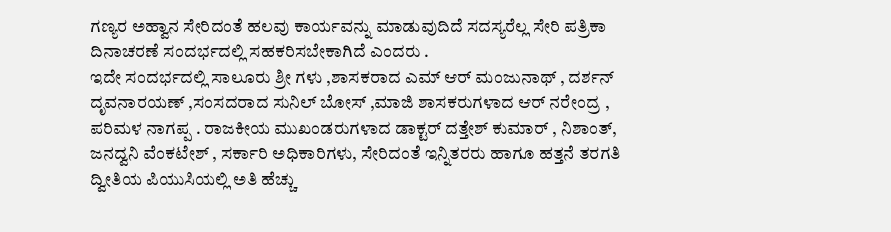ಗಣ್ಯರ ಅಹ್ವಾನ ಸೇರಿದಂತೆ ಹಲವು ಕಾರ್ಯವನ್ನು ಮಾಡುವುದಿದೆ ಸದಸ್ಯರೆಲ್ಲ ಸೇರಿ ಪತ್ರಿಕಾ ದಿನಾಚರಣೆ ಸಂದರ್ಭದಲ್ಲಿ ಸಹಕರಿಸಬೇಕಾಗಿದೆ ಎಂದರು .
ಇದೇ ಸಂದರ್ಭದಲ್ಲಿ ಸಾಲೂರು ಶ್ರೀ ಗಳು ,ಶಾಸಕರಾದ ಎಮ್ ಆರ್ ಮಂಜುನಾಥ್ , ದರ್ಶನ್ ದೃವನಾರಯಣ್ ,ಸಂಸದರಾದ ಸುನಿಲ್ ಬೋಸ್ ,ಮಾಜಿ ಶಾಸಕರುಗಳಾದ ಆರ್ ನರೇಂದ್ರ , ಪರಿಮಳ ನಾಗಪ್ಪ . ರಾಜಕೀಯ ಮುಖಂಡರುಗಳಾದ ಡಾಕ್ಟರ್ ದತ್ತೇಶ್ ಕುಮಾರ್ , ನಿಶಾಂತ್, ಜನದ್ವನಿ ವೆಂಕಟೇಶ್ , ಸರ್ಕಾರಿ ಅಧಿಕಾರಿಗಳು, ಸೇರಿದಂತೆ ಇನ್ನಿತರರು ಹಾಗೂ ಹತ್ತನೆ ತರಗತಿ ದ್ವೀತಿಯ ಪಿಯುಸಿಯಲ್ಲಿ ಅತಿ ಹೆಚ್ಚು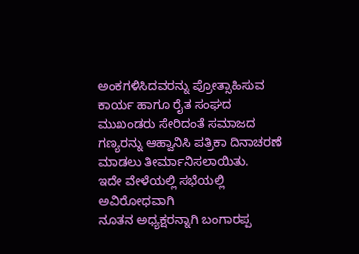ಅಂಕಗಳಿಸಿದವರನ್ನು ಪ್ರೋತ್ಸಾಹಿಸುವ ಕಾರ್ಯ ಹಾಗೂ ರೈತ ಸಂಘದ ಮುಖಂಡರು ಸೇರಿದಂತೆ ಸಮಾಜದ ಗಣ್ಯರನ್ನು ಆಹ್ವಾನಿಸಿ ಪತ್ರಿಕಾ ದಿನಾಚರಣೆ ಮಾಡಲು ತೀರ್ಮಾನಿಸಲಾಯಿತು.
ಇದೇ ವೇಳೆಯಲ್ಲಿ ಸಭೆಯಲ್ಲಿ ಅವಿರೋಧವಾಗಿ
ನೂತನ ಅಧ್ಯಕ್ಷರನ್ನಾಗಿ ಬಂಗಾರಪ್ಪ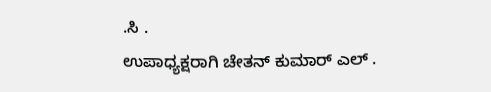.ಸಿ .
ಉಪಾಧ್ಯಕ್ಷರಾಗಿ ಚೇತನ್ ಕುಮಾರ್ ಎಲ್ .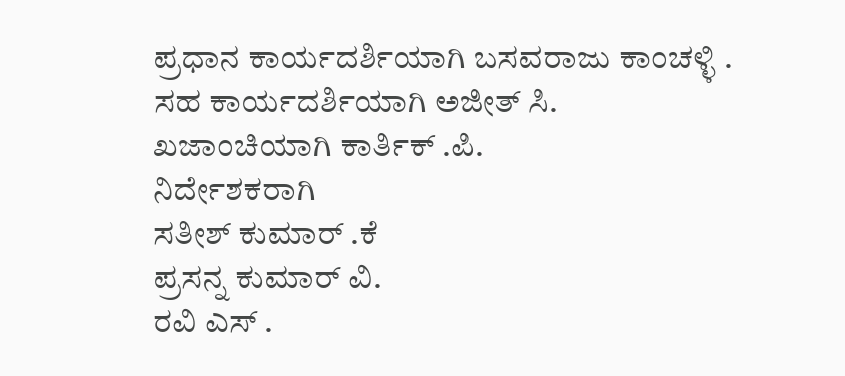ಪ್ರಧಾನ ಕಾರ್ಯದರ್ಶಿಯಾಗಿ ಬಸವರಾಜು ಕಾಂಚಳ್ಳಿ .
ಸಹ ಕಾರ್ಯದರ್ಶಿಯಾಗಿ ಅಜೀತ್ ಸಿ.
ಖಜಾಂಚಿಯಾಗಿ ಕಾರ್ತಿಕ್ .ಪಿ.
ನಿರ್ದೇಶಕರಾಗಿ
ಸತೀಶ್ ಕುಮಾರ್ .ಕೆ
ಪ್ರಸನ್ನ ಕುಮಾರ್ ವಿ.
ರವಿ ಎಸ್ .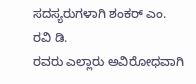ಸದಸ್ಯರುಗಳಾಗಿ ಶಂಕರ್ ಎಂ.
ರವಿ ಡಿ.
ರವರು ಎಲ್ಲಾರು ಅವಿರೋಧವಾಗಿ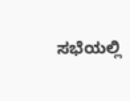ಸಭೆಯಲ್ಲಿ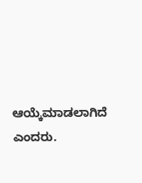ಆಯ್ಕೆಮಾಡಲಾಗಿದೆ ಎಂದರು.